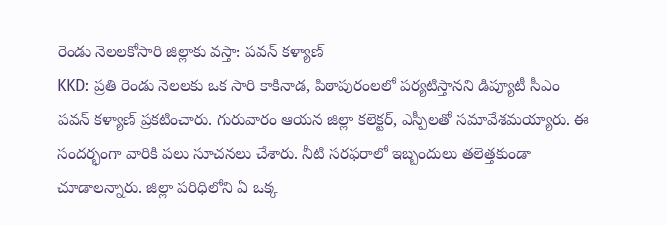రెండు నెలలకోసారి జిల్లాకు వస్తా: పవన్ కళ్యాణ్
KKD: ప్రతి రెండు నెలలకు ఒక సారి కాకినాడ, పిఠాపురంలలో పర్యటిస్తానని డిప్యూటీ సీఎం పవన్ కళ్యాణ్ ప్రకటించారు. గురువారం ఆయన జిల్లా కలెక్టర్, ఎస్పీలతో సమావేశమయ్యారు. ఈ సందర్భంగా వారికి పలు సూచనలు చేశారు. నీటి సరఫరాలో ఇబ్బందులు తలెత్తకుండా చూడాలన్నారు. జిల్లా పరిధిలోని ఏ ఒక్క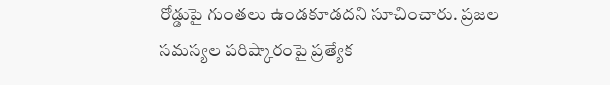రోడ్డుపై గుంతలు ఉండకూడదని సూచించారు. ప్రజల సమస్యల పరిష్కారంపై ప్రత్యేక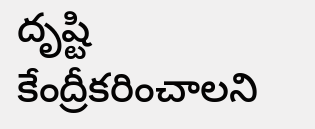దృష్టి కేంద్రీకరించాలని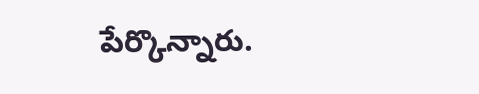పేర్కొన్నారు.